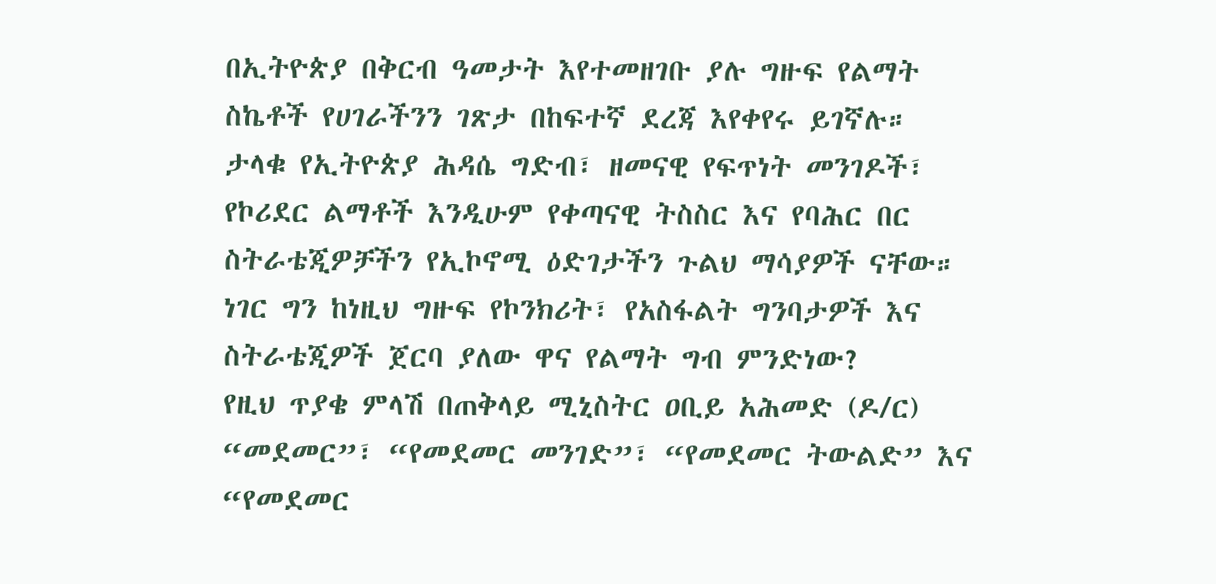በኢትዮጵያ በቅርብ ዓመታት እየተመዘገቡ ያሉ ግዙፍ የልማት ስኬቶች የሀገራችንን ገጽታ በከፍተኛ ደረጃ እየቀየሩ ይገኛሉ።
ታላቁ የኢትዮጵያ ሕዳሴ ግድብ፣ ዘመናዊ የፍጥነት መንገዶች፣ የኮሪደር ልማቶች እንዲሁም የቀጣናዊ ትስስር እና የባሕር በር ስትራቴጂዎቻችን የኢኮኖሚ ዕድገታችን ጉልህ ማሳያዎች ናቸው።
ነገር ግን ከነዚህ ግዙፍ የኮንክሪት፣ የአስፋልት ግንባታዎች እና ስትራቴጂዎች ጀርባ ያለው ዋና የልማት ግብ ምንድነው?
የዚህ ጥያቄ ምላሽ በጠቅላይ ሚኒስትር ዐቢይ አሕመድ (ዶ/ር) “መደመር”፣ “የመደመር መንገድ”፣ “የመደመር ትውልድ” እና “የመደመር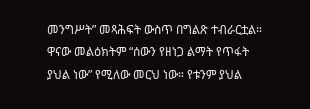መንግሥት” መጻሕፍት ውስጥ በግልጽ ተብራርቷል።
ዋናው መልዕክትም “ሰውን የዘነጋ ልማት የጥፋት ያህል ነው” የሚለው መርህ ነው። የቱንም ያህል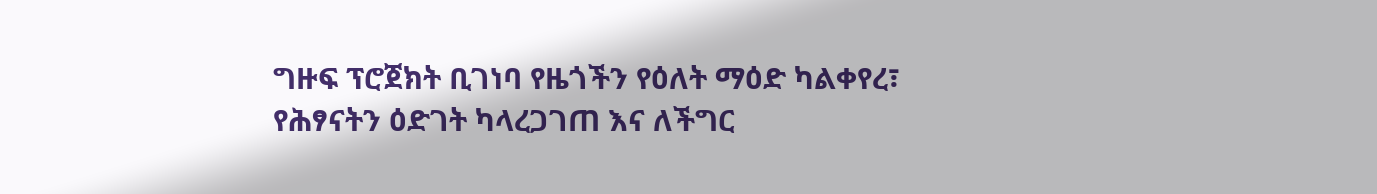ግዙፍ ፕሮጀክት ቢገነባ የዜጎችን የዕለት ማዕድ ካልቀየረ፣ የሕፃናትን ዕድገት ካላረጋገጠ እና ለችግር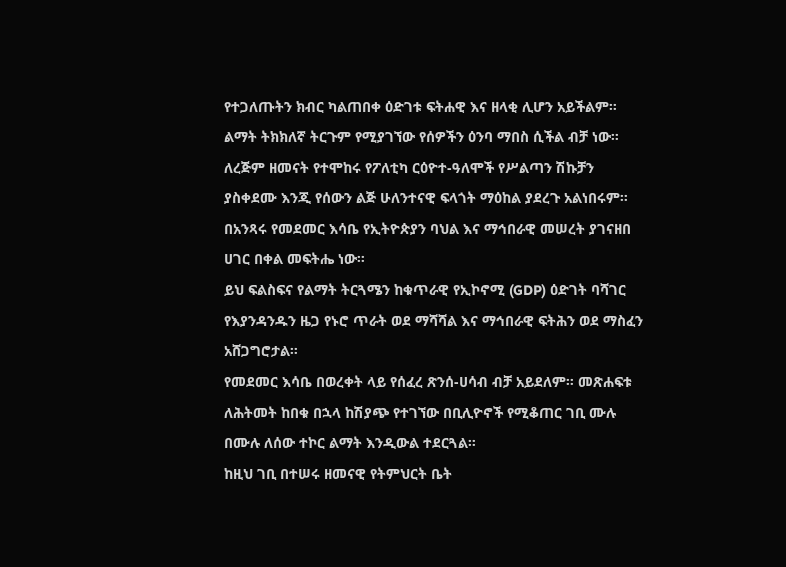የተጋለጡትን ክብር ካልጠበቀ ዕድገቱ ፍትሐዊ እና ዘላቂ ሊሆን አይችልም። ልማት ትክክለኛ ትርጉም የሚያገኘው የሰዎችን ዕንባ ማበስ ሲችል ብቻ ነው።
ለረጅም ዘመናት የተሞከሩ የፖለቲካ ርዕዮተ-ዓለሞች የሥልጣን ሽኩቻን ያስቀደሙ እንጂ የሰውን ልጅ ሁለንተናዊ ፍላጎት ማዕከል ያደረጉ አልነበሩም።
በአንጻሩ የመደመር እሳቤ የኢትዮጵያን ባህል እና ማኅበራዊ መሠረት ያገናዘበ ሀገር በቀል መፍትሔ ነው።
ይህ ፍልስፍና የልማት ትርጓሜን ከቁጥራዊ የኢኮኖሚ (GDP) ዕድገት ባሻገር የእያንዳንዱን ዜጋ የኑሮ ጥራት ወደ ማሻሻል እና ማኅበራዊ ፍትሕን ወደ ማስፈን አሸጋግሮታል።
የመደመር እሳቤ በወረቀት ላይ የሰፈረ ጽንሰ-ሀሳብ ብቻ አይደለም። መጽሐፍቱ ለሕትመት ከበቁ በኋላ ከሽያጭ የተገኘው በቢሊዮኖች የሚቆጠር ገቢ ሙሉ በሙሉ ለሰው ተኮር ልማት እንዲውል ተደርጓል።
ከዚህ ገቢ በተሠሩ ዘመናዊ የትምህርት ቤት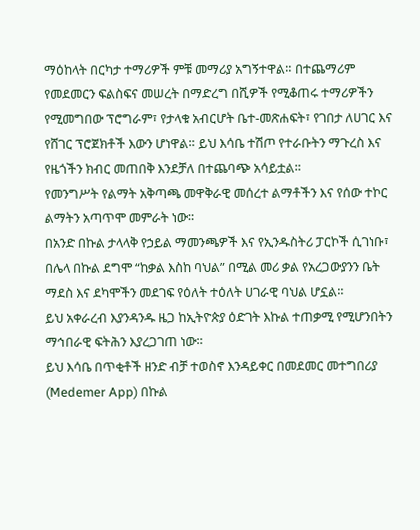ማዕከላት በርካታ ተማሪዎች ምቹ መማሪያ አግኝተዋል። በተጨማሪም የመደመርን ፍልስፍና መሠረት በማድረግ በሺዎች የሚቆጠሩ ተማሪዎችን የሚመግበው ፕሮግራም፣ የታላቁ አብርሆት ቤተ-መጽሐፍት፣ የገበታ ለሀገር እና የሸገር ፕሮጀክቶች እውን ሆነዋል። ይህ እሳቤ ተሽጦ የተራቡትን ማጉረስ እና የዜጎችን ክብር መጠበቅ እንደቻለ በተጨባጭ አሳይቷል።
የመንግሥት የልማት አቅጣጫ መዋቅራዊ መሰረተ ልማቶችን እና የሰው ተኮር ልማትን አጣጥሞ መምራት ነው።
በአንድ በኩል ታላላቅ የኃይል ማመንጫዎች እና የኢንዱስትሪ ፓርኮች ሲገነቡ፣ በሌላ በኩል ደግሞ “ከቃል እስከ ባህል” በሚል መሪ ቃል የአረጋውያንን ቤት ማደስ እና ደካሞችን መደገፍ የዕለት ተዕለት ሀገራዊ ባህል ሆኗል።
ይህ አቀራረብ እያንዳንዱ ዜጋ ከኢትዮጵያ ዕድገት እኩል ተጠቃሚ የሚሆንበትን ማኅበራዊ ፍትሕን እያረጋገጠ ነው።
ይህ እሳቤ በጥቂቶች ዘንድ ብቻ ተወስኖ እንዳይቀር በመደመር መተግበሪያ (Medemer App) በኩል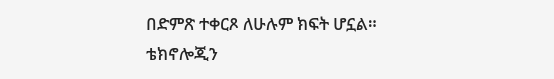በድምጽ ተቀርጾ ለሁሉም ክፍት ሆኗል።
ቴክኖሎጂን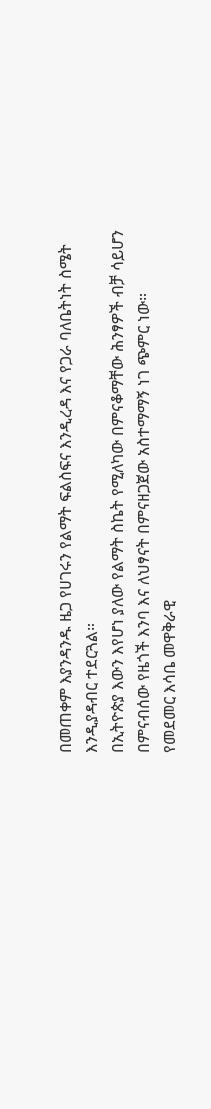በመጠቀም እያንዳንዱ ዜጋ የሀገሩን የልማት ፍልስፍና እንዲረዳ እና የጋራ ባለቤትነት ስሜት እንዲያዳብር ተደርጓል።
በኢትዮጵያ እውን እየሆነ ያለው የልማት ስኬት የሚለካው በምናቆማቸው ሕንፃዎች ብቻ ሳይሆን በምናብሰው የዜጎች እንባ እና ለህፃናት በምናዘጋጀው አስተማማኝ ነገ ጭምር ነው።
የመደመር እሳቤ መዋቅራዊ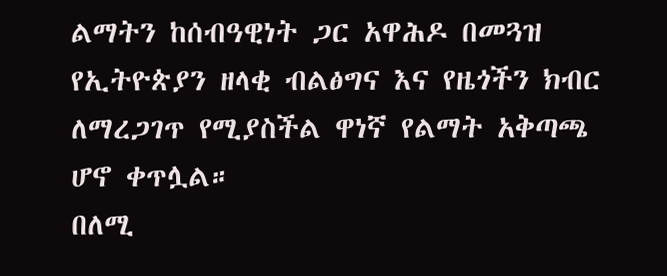ልማትን ከሰብዓዊነት ጋር አዋሕዶ በመጓዝ የኢትዮጵያን ዘላቂ ብልፅግና እና የዜጎችን ክብር ለማረጋገጥ የሚያስችል ዋነኛ የልማት አቅጣጫ ሆኖ ቀጥሏል።
በለሚ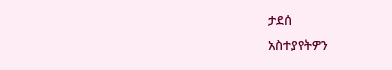ታደሰ
አስተያየትዎን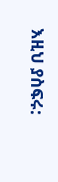እዚህ ያስፍሩ: